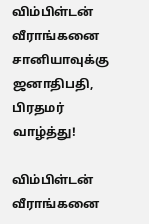விம்பிள்டன் வீராங்கனை சானியாவுக்கு ஜனாதிபதி, பிரதமர் வாழ்த்து!

விம்பிள்டன் வீராங்கனை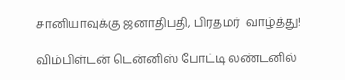சானியாவுக்கு ஜனாதிபதி, பிரதமர்  வாழ்த்து!

விம்பிள்டன் டென்னிஸ் போட்டி லண்டனில்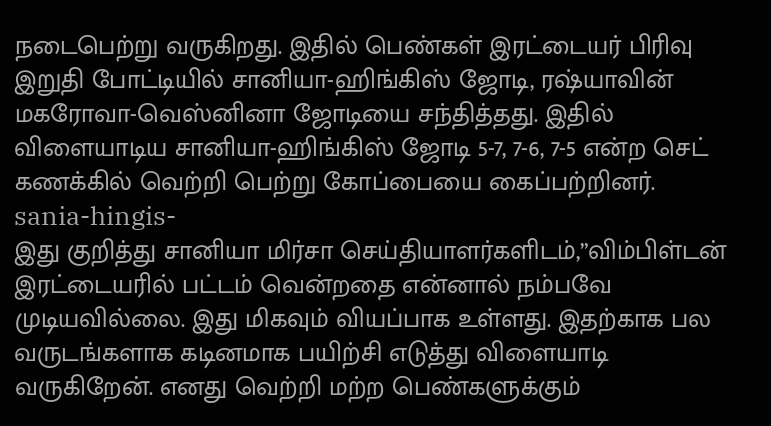நடைபெற்று வருகிறது. இதில் பெண்கள் இரட்டையர் பிரிவு இறுதி போட்டியில் சானியா-ஹிங்கிஸ் ஜோடி, ரஷ்யாவின் மகரோவா-வெஸ்னினா ஜோடியை சந்தித்தது. இதில் விளையாடிய சானியா-ஹிங்கிஸ் ஜோடி 5-7, 7-6, 7-5 என்ற செட் கணக்கில் வெற்றி பெற்று கோப்பையை கைப்பற்றினர்.
sania-hingis-
இது குறித்து சானியா மிர்சா செய்தியாளர்களிடம்,”விம்பிள்டன் இரட்டையரில் பட்டம் வென்றதை என்னால் நம்பவே முடியவில்லை. இது மிகவும் வியப்பாக உள்ளது. இதற்காக பல வருடங்களாக கடினமாக பயிற்சி எடுத்து விளையாடி வருகிறேன். எனது வெற்றி மற்ற பெண்களுக்கும்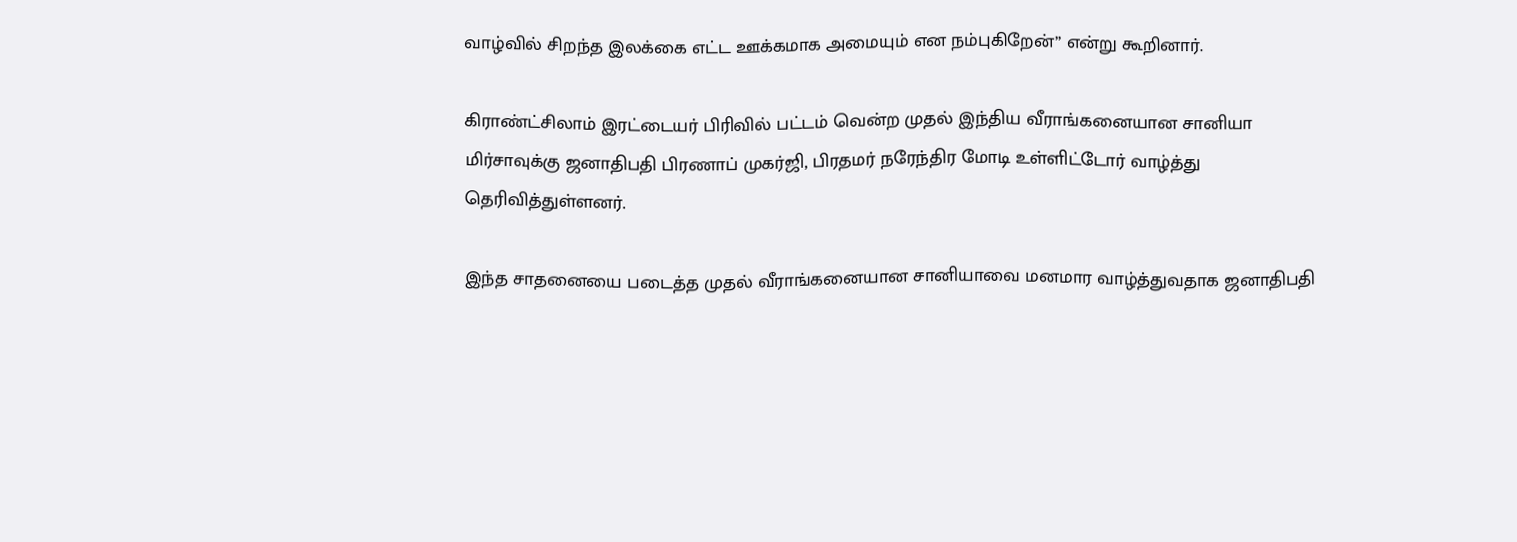வாழ்வில் சிறந்த இலக்கை எட்ட ஊக்கமாக அமையும் என நம்புகிறேன்” என்று கூறினார்.

கிராண்ட்சிலாம் இரட்டையர் பிரிவில் பட்டம் வென்ற முதல் இந்திய வீராங்கனையான சானியா மிர்சாவுக்கு ஜனாதிபதி பிரணாப் முகர்ஜி, பிரதமர் நரேந்திர மோடி உள்ளிட்டோர் வாழ்த்து தெரிவித்துள்ளனர்.

இந்த சாதனையை படைத்த முதல் வீராங்கனையான சானியாவை மனமார வாழ்த்துவதாக ஜனாதிபதி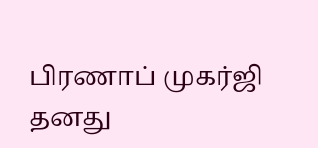பிரணாப் முகர்ஜி தனது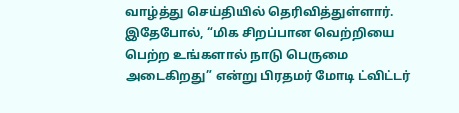வாழ்த்து செய்தியில் தெரிவித்துள்ளார். இதேபோல், “மிக சிறப்பான வெற்றியை பெற்ற உங்களால் நாடு பெருமை அடைகிறது” என்று பிரதமர் மோடி ட்விட்டர்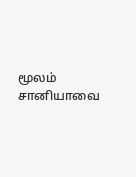மூலம் சானியாவை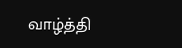வாழ்த்தி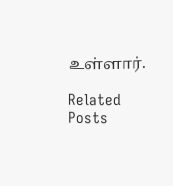உள்ளார்.

Related Posts